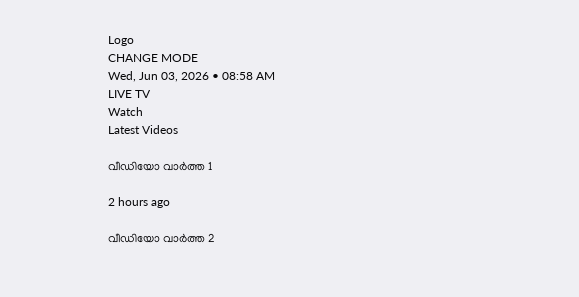Logo
CHANGE MODE
Wed, Jun 03, 2026 • 08:58 AM
LIVE TV
Watch
Latest Videos

വീഡിയോ വാർത്ത 1

2 hours ago

വീഡിയോ വാർത്ത 2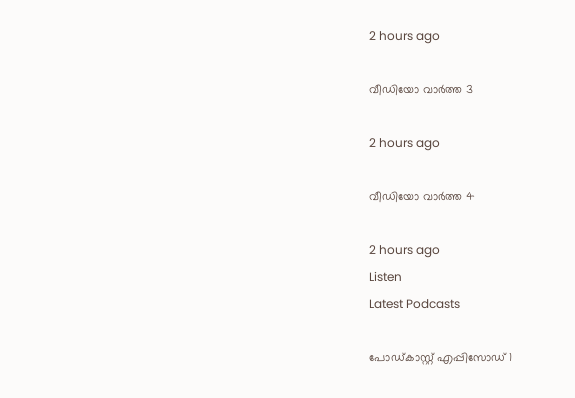2 hours ago

വീഡിയോ വാർത്ത 3

2 hours ago

വീഡിയോ വാർത്ത 4

2 hours ago
Listen
Latest Podcasts

പോഡ്കാസ്റ്റ് എപ്പിസോഡ് 1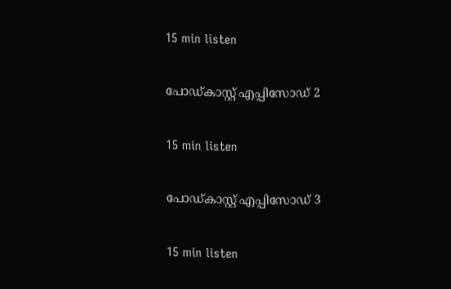15 min listen

പോഡ്കാസ്റ്റ് എപ്പിസോഡ് 2

15 min listen

പോഡ്കാസ്റ്റ് എപ്പിസോഡ് 3

15 min listen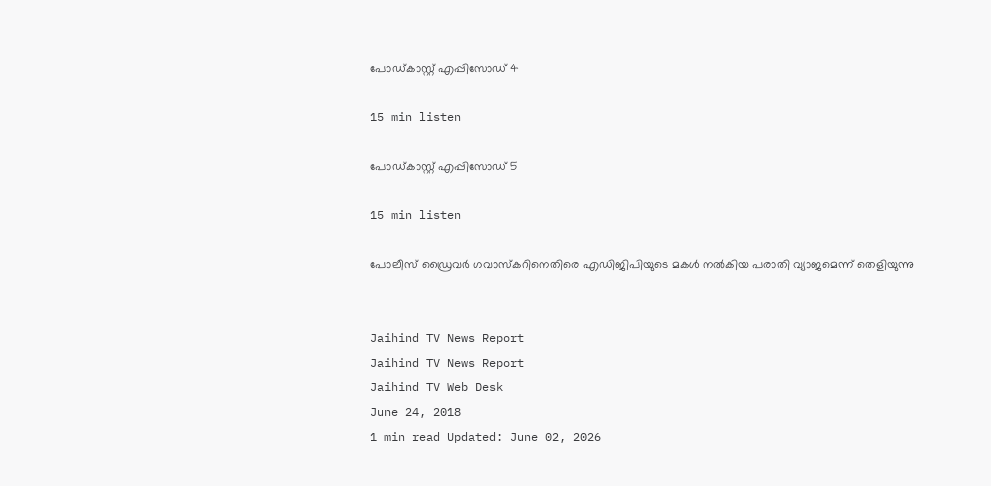പോഡ്കാസ്റ്റ് എപ്പിസോഡ് 4

15 min listen

പോഡ്കാസ്റ്റ് എപ്പിസോഡ് 5

15 min listen

പോലീസ് ഡ്രൈവർ ഗവാസ്കറിനെതിരെ എഡിജിപിയുടെ മകൾ നല്‍കിയ പരാതി വ്യാജമെന്ന് തെളിയുന്നു


Jaihind TV News Report
Jaihind TV News Report
Jaihind TV Web Desk
June 24, 2018
1 min read Updated: June 02, 2026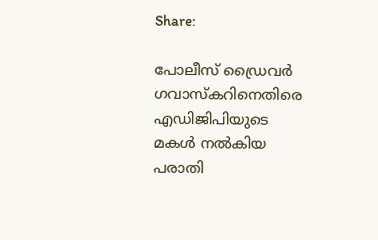Share:

പോലീസ് ഡ്രൈവർ ഗവാസ്കറിനെതിരെ  എഡിജിപിയുടെ മകൾ നല്‍കിയ പരാതി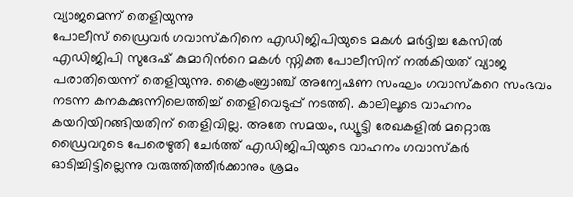വ്യാജമെന്ന് തെളിയുന്നു
പോലീസ് ഡ്രൈവർ ഗവാസ്കറിനെ എഡിജിപിയുടെ മകൾ മർദ്ദിച്ച കേസിൽ എഡിജിപി സുദേഷ് കുമാറിന്‍റെ മകൾ സ്നിക്ത പോലീസിന് നൽകിയത് വ്യാജ പരാതിയെന്ന് തെളിയുന്നു. ക്രൈംബ്രാഞ്ച് അന്വേഷണ സംഘം ഗവാസ്കറെ സംഭവം നടന്ന കനകക്കുന്നിലെത്തിച്ച്‌ തെളിവെടുപ്പ് നടത്തി. കാലിലൂടെ വാഹനം കയറിയിറങ്ങിയതിന് തെളിവില്ല. അതേ സമയം, ഡ്യൂട്ടി രേഖകളിൽ മറ്റൊരു ഡ്രൈവറുടെ പേരെഴുതി ചേർത്ത് എഡിജിപിയുടെ വാഹനം ഗവാസ്കർ ഓടിച്ചിട്ടില്ലെന്നു വരുത്തിത്തീർക്കാനും ശ്രമം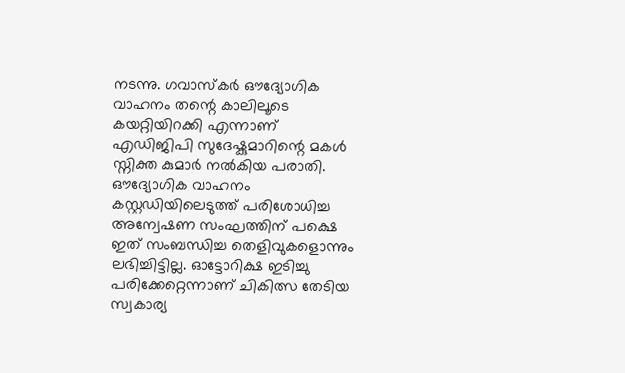നടന്നു. ഗവാസ്കർ ഔദ്യോഗിക വാഹനം തന്റെ കാലിലൂടെ കയറ്റിയിറക്കി എന്നാണ് എഡിജിപി സുദേഷ്കുമാറിന്റെ മകൾ സ്നിക്ത കുമാർ നൽകിയ പരാതി. ഔദ്യോഗിക വാഹനം കസ്റ്റഡിയിലെടുത്ത് പരിശോധിച്ച അന്വേഷണ സംഘത്തിന് പക്ഷെ ഇത് സംബന്ധിച്ച തെളിവുകളൊന്നും ലഭിച്ചിട്ടില്ല. ഓട്ടോറിക്ഷ ഇടിച്ചു പരിക്കേറ്റെന്നാണ് ചികിത്സ തേടിയ സ്വകാര്യ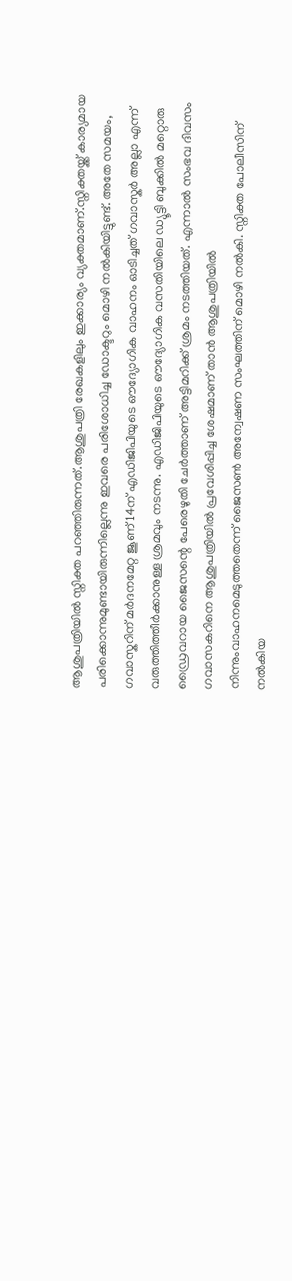ആശുപത്രിയിൽ സ്നിക്ത പറഞ്ഞിരുന്നത്.ആശുപത്രി രേഖകളിലും ഇക്കാര്യം വ്യക്തമാണ്.സ്നിക്തയ്ക്ക് കാര്യമായ പരിക്കൊന്നുമുണ്ടായിരുന്നില്ലെന്നു ഇവരെ പരിശോധിച്ച ഡോക്ടറും മൊഴി നൽകിയിട്ടുണ്ട്. അതേ സമയം, ഗവാസ്കറിന് മർദനമേറ്റ ജൂണ് 14ന് എഡിജിപിയുടെ ഔദ്യോഗിക വാഹനം ഓടിച്ചത് ഗവാസ്കർ അല്ലാ എന്ന്‌ വരുത്തിത്തീർക്കാനുള്ള ശ്രമവും നടന്നു. എഡിജിപിയുടെ ഔദ്യോഗിക വസതിയിലെ ഡ്യൂട്ടി ബുക്കിൽ മറ്റൊരു ഡ്രൈവറായ ജൈസന്റെ പേരെഴുതി ചേർത്താണ് അട്ടിമറിക്ക് ശ്രമം നടത്തിയത്. എന്നാൽ സംഭവ ദിവസം ഗവാസകറിനെ ആശുപത്രിയിൽ പ്രവേശിപ്പിച്ച ശേഷമാണ് താൻ ആശുപത്രിയിൽ നിന്നുംവാഹനമെടുത്തതെന്ന് ജൈസൺ അന്വേഷണ സംഘത്തിന് മൊഴി നൽകി. സ്നിക്ത പോലീസിന് നൽകിയ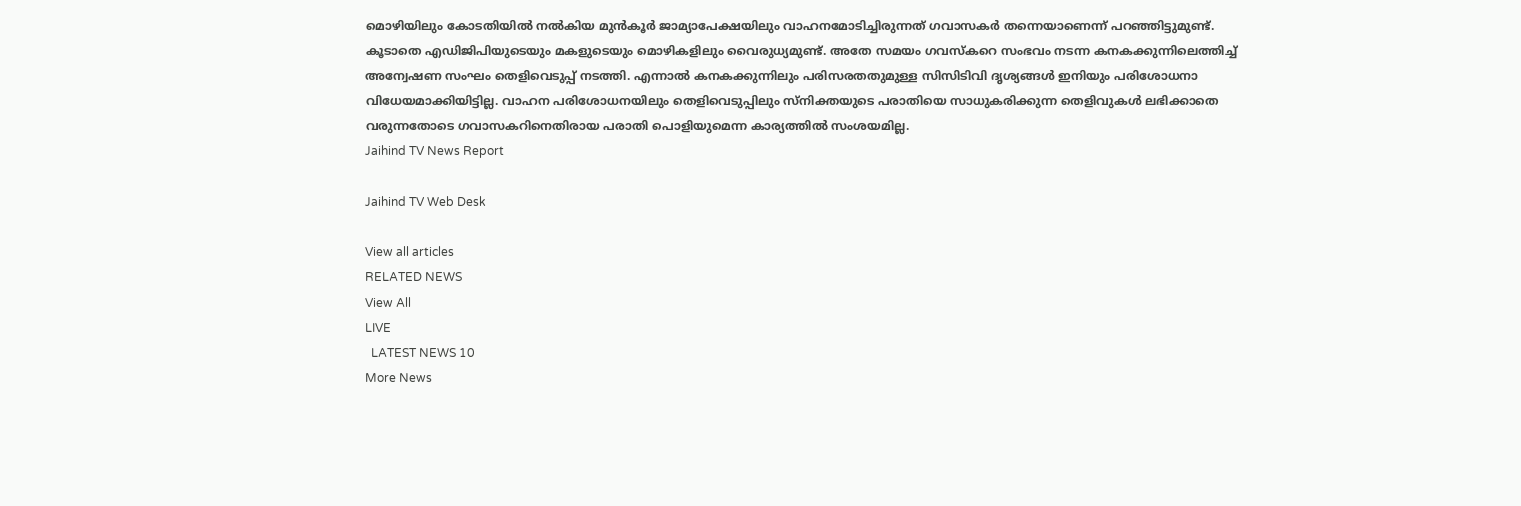മൊഴിയിലും കോടതിയിൽ നൽകിയ മുൻകൂർ ജാമ്യാപേക്ഷയിലും വാഹനമോടിച്ചിരുന്നത് ഗവാസകർ തന്നെയാണെന്ന് പറഞ്ഞിട്ടുമുണ്ട്. കൂടാതെ എഡിജിപിയുടെയും മകളുടെയും മൊഴികളിലും വൈരുധ്യമുണ്ട്. അതേ സമയം ഗവസ്കറെ സംഭവം നടന്ന കനകക്കുന്നിലെത്തിച്ച് അന്വേഷണ സംഘം തെളിവെടുപ്പ് നടത്തി. എന്നാൽ കനകക്കുന്നിലും പരിസരതതുമുള്ള സിസിടിവി ദൃശ്യങ്ങൾ ഇനിയും പരിശോധനാ വിധേയമാക്കിയിട്ടില്ല. വാഹന പരിശോധനയിലും തെളിവെടുപ്പിലും സ്നിക്തയുടെ പരാതിയെ സാധുകരിക്കുന്ന തെളിവുകൾ ലഭിക്കാതെ വരുന്നതോടെ ഗവാസകറിനെതിരായ പരാതി പൊളിയുമെന്ന കാര്യത്തിൽ സംശയമില്ല.
Jaihind TV News Report

Jaihind TV Web Desk

View all articles
RELATED NEWS
View All
LIVE
  LATEST NEWS 10
More News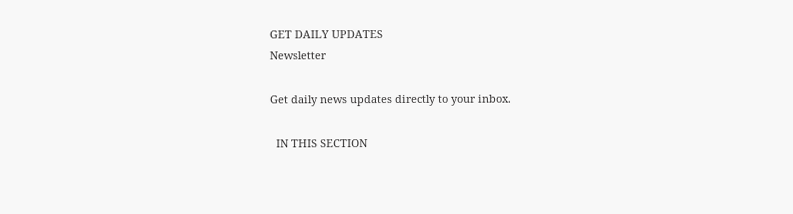GET DAILY UPDATES
Newsletter

Get daily news updates directly to your inbox.

  IN THIS SECTION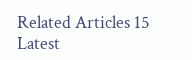Related Articles 15
Latest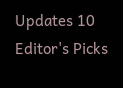Updates 10
Editor's Picks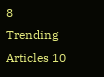8
Trending Articles 10